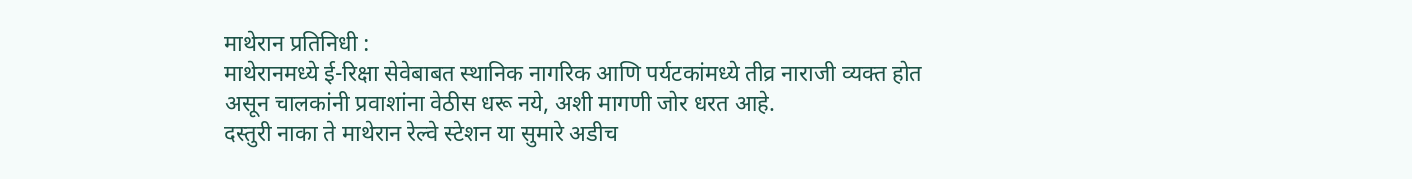माथेरान प्रतिनिधी :
माथेरानमध्ये ई-रिक्षा सेवेबाबत स्थानिक नागरिक आणि पर्यटकांमध्ये तीव्र नाराजी व्यक्त होत असून चालकांनी प्रवाशांना वेठीस धरू नये, अशी मागणी जोर धरत आहे.
दस्तुरी नाका ते माथेरान रेल्वे स्टेशन या सुमारे अडीच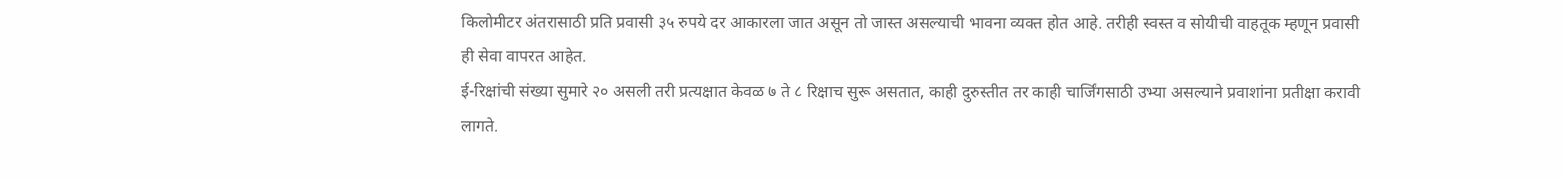किलोमीटर अंतरासाठी प्रति प्रवासी ३५ रुपये दर आकारला जात असून तो जास्त असल्याची भावना व्यक्त होत आहे. तरीही स्वस्त व सोयीची वाहतूक म्हणून प्रवासी ही सेवा वापरत आहेत.
ई-रिक्षांची संख्या सुमारे २० असली तरी प्रत्यक्षात केवळ ७ ते ८ रिक्षाच सुरू असतात, काही दुरुस्तीत तर काही चार्जिंगसाठी उभ्या असल्याने प्रवाशांना प्रतीक्षा करावी लागते.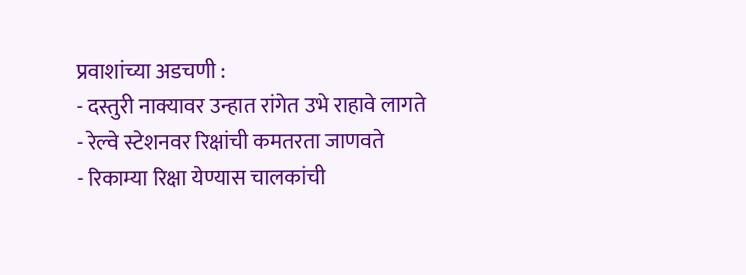प्रवाशांच्या अडचणी :
- दस्तुरी नाक्यावर उन्हात रांगेत उभे राहावे लागते
- रेल्वे स्टेशनवर रिक्षांची कमतरता जाणवते
- रिकाम्या रिक्षा येण्यास चालकांची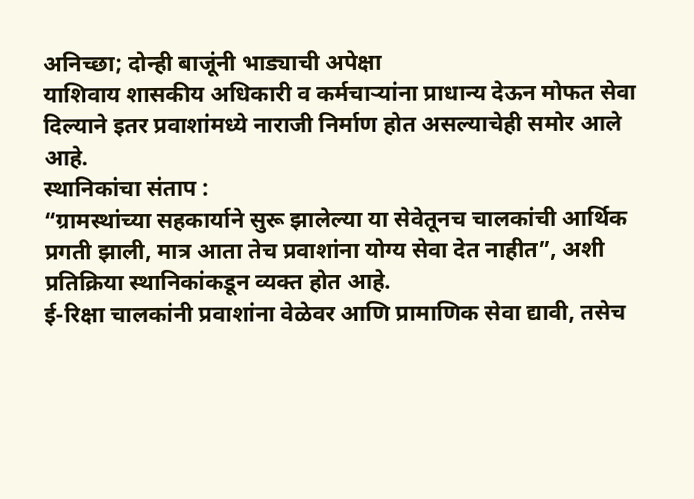अनिच्छा; दोन्ही बाजूंनी भाड्याची अपेक्षा
याशिवाय शासकीय अधिकारी व कर्मचाऱ्यांना प्राधान्य देऊन मोफत सेवा दिल्याने इतर प्रवाशांमध्ये नाराजी निर्माण होत असल्याचेही समोर आले आहे.
स्थानिकांचा संताप :
“ग्रामस्थांच्या सहकार्याने सुरू झालेल्या या सेवेतूनच चालकांची आर्थिक प्रगती झाली, मात्र आता तेच प्रवाशांना योग्य सेवा देत नाहीत”, अशी प्रतिक्रिया स्थानिकांकडून व्यक्त होत आहे.
ई-रिक्षा चालकांनी प्रवाशांना वेळेवर आणि प्रामाणिक सेवा द्यावी, तसेच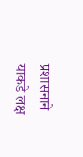प्रशासनाने याकडे लक्ष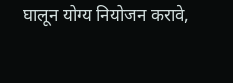घालून योग्य नियोजन करावे,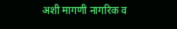अशी मागणी नागरिक व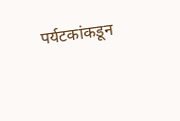पर्यटकांकडून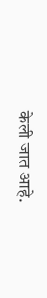केली जात आहे.